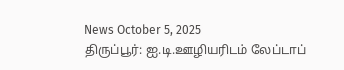News October 5, 2025
திருப்பூர்: ஐ.டி.ஊழியரிடம் லேப்டாப்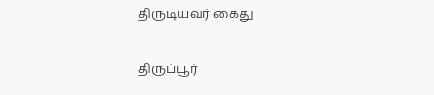திருடியவர் கைது

திருப்பூர்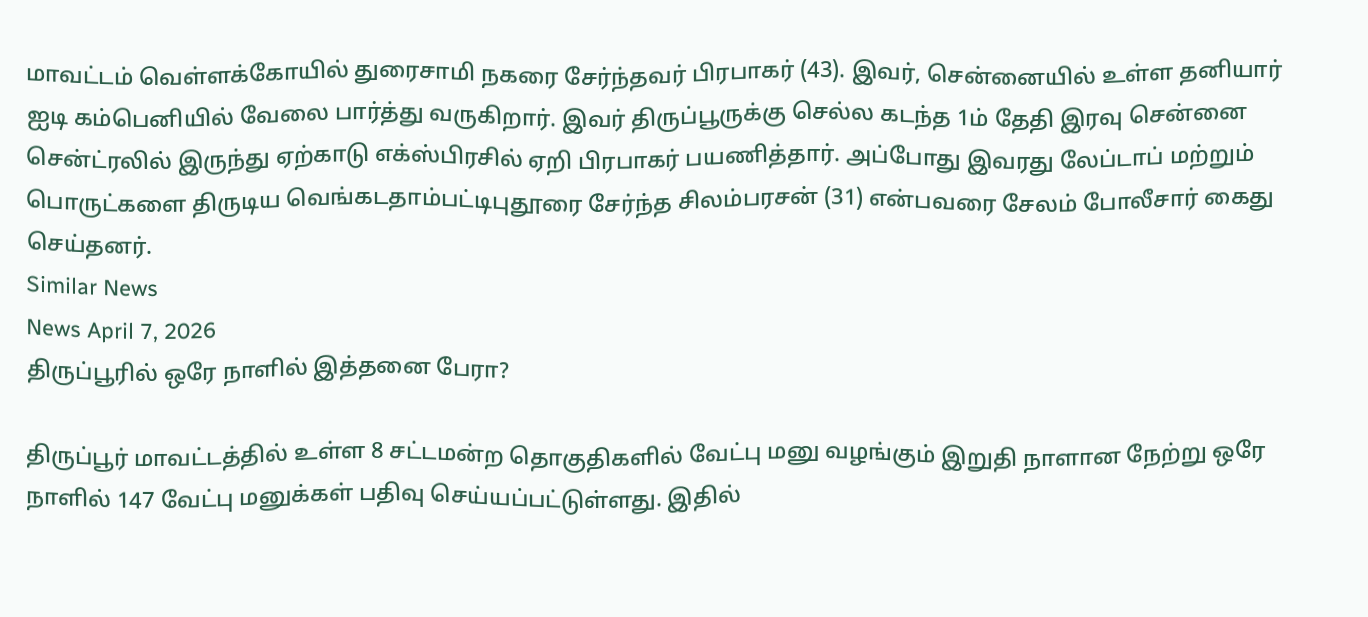மாவட்டம் வெள்ளக்கோயில் துரைசாமி நகரை சேர்ந்தவர் பிரபாகர் (43). இவர், சென்னையில் உள்ள தனியார் ஐடி கம்பெனியில் வேலை பார்த்து வருகிறார். இவர் திருப்பூருக்கு செல்ல கடந்த 1ம் தேதி இரவு சென்னை சென்ட்ரலில் இருந்து ஏற்காடு எக்ஸ்பிரசில் ஏறி பிரபாகர் பயணித்தார். அப்போது இவரது லேப்டாப் மற்றும் பொருட்களை திருடிய வெங்கடதாம்பட்டிபுதூரை சேர்ந்த சிலம்பரசன் (31) என்பவரை சேலம் போலீசார் கைது செய்தனர்.
Similar News
News April 7, 2026
திருப்பூரில் ஒரே நாளில் இத்தனை பேரா?

திருப்பூர் மாவட்டத்தில் உள்ள 8 சட்டமன்ற தொகுதிகளில் வேட்பு மனு வழங்கும் இறுதி நாளான நேற்று ஒரே நாளில் 147 வேட்பு மனுக்கள் பதிவு செய்யப்பட்டுள்ளது. இதில்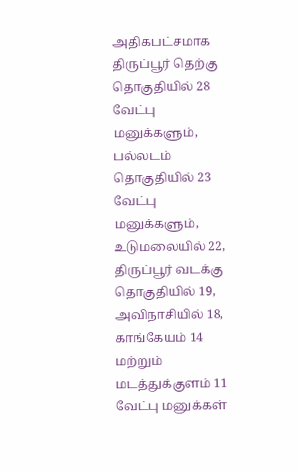அதிகபட்சமாக திருப்பூர் தெற்கு தொகுதியில் 28 வேட்பு மனுக்களும், பல்லடம் தொகுதியில் 23 வேட்பு மனுக்களும், உடுமலையில் 22, திருப்பூர் வடக்கு தொகுதியில் 19, அவிநாசியில் 18, காங்கேயம் 14 மற்றும் மடத்துக்குளம் 11 வேட்பு மனுக்கள்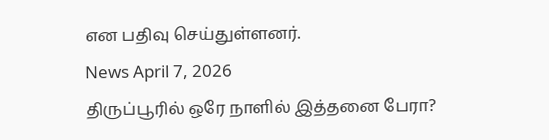என பதிவு செய்துள்ளனர்.
News April 7, 2026
திருப்பூரில் ஒரே நாளில் இத்தனை பேரா?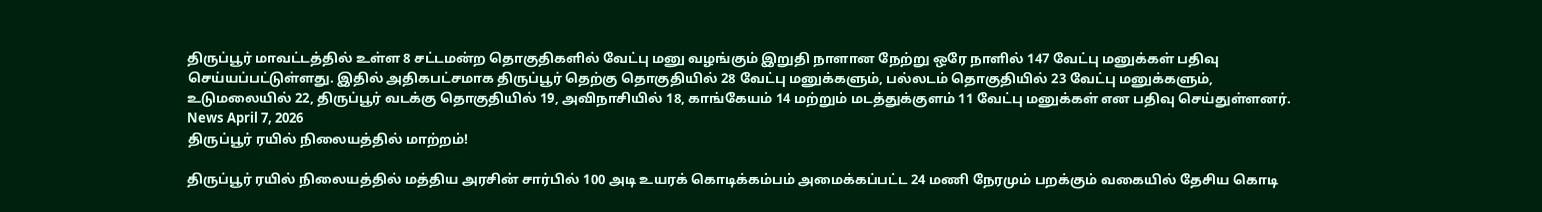திருப்பூர் மாவட்டத்தில் உள்ள 8 சட்டமன்ற தொகுதிகளில் வேட்பு மனு வழங்கும் இறுதி நாளான நேற்று ஒரே நாளில் 147 வேட்பு மனுக்கள் பதிவு செய்யப்பட்டுள்ளது. இதில் அதிகபட்சமாக திருப்பூர் தெற்கு தொகுதியில் 28 வேட்பு மனுக்களும், பல்லடம் தொகுதியில் 23 வேட்பு மனுக்களும், உடுமலையில் 22, திருப்பூர் வடக்கு தொகுதியில் 19, அவிநாசியில் 18, காங்கேயம் 14 மற்றும் மடத்துக்குளம் 11 வேட்பு மனுக்கள் என பதிவு செய்துள்ளனர்.
News April 7, 2026
திருப்பூர் ரயில் நிலையத்தில் மாற்றம்!

திருப்பூர் ரயில் நிலையத்தில் மத்திய அரசின் சார்பில் 100 அடி உயரக் கொடிக்கம்பம் அமைக்கப்பட்ட 24 மணி நேரமும் பறக்கும் வகையில் தேசிய கொடி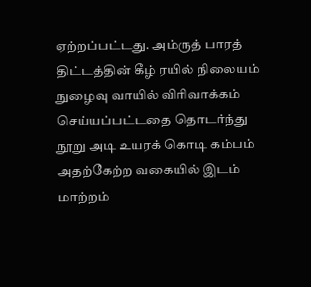ஏற்றப்பட்டது. அம்ருத் பாரத் திட்டத்தின் கீழ் ரயில் நிலையம் நுழைவு வாயில் விரிவாக்கம் செய்யப்பட்டதை தொடர்ந்து நூறு அடி உயரக் கொடி கம்பம் அதற்கேற்ற வகையில் இடம் மாற்றம்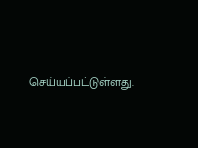செய்யப்பட்டுள்ளது.